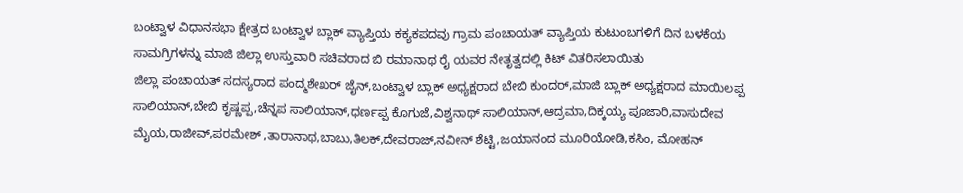ಬಂಟ್ವಾಳ ವಿಧಾನಸಭಾ ಕ್ಷೇತ್ರದ ಬಂಟ್ವಾಳ ಬ್ಲಾಕ್ ವ್ಯಾಪ್ತಿಯ ಕಕ್ಯಕಪದವು ಗ್ರಾಮ ಪಂಚಾಯತ್ ವ್ಯಾಪ್ತಿಯ ಕುಟುಂಬಗಳಿಗೆ ದಿನ ಬಳಕೆಯ ಸಾಮಗ್ರಿಗಳನ್ನು ಮಾಜಿ ಜಿಲ್ಲಾ ಉಸ್ತುವಾರಿ ಸಚಿವರಾದ ಬಿ ರಮಾನಾಥ ರೈ ಯವರ ನೇತೃತ್ವದಲ್ಲಿ ಕಿಟ್ ವಿತರಿಸಲಾಯಿತು
ಜಿಲ್ಲಾ ಪಂಚಾಯತ್ ಸದಸ್ಯರಾದ ಪಂದ್ಮಶೇಖರ್ ಜೈನ್,ಬಂಟ್ವಾಳ ಬ್ಲಾಕ್ ಅಧ್ಯಕ್ಷರಾದ ಬೇಬಿ ಕುಂದರ್,ಮಾಜಿ ಬ್ಲಾಕ್ ಅಧ್ಯಕ್ಷರಾದ ಮಾಯಿಲಪ್ಪ ಸಾಲಿಯಾನ್,ಬೇಬಿ ಕೃಷ್ಣಪ್ಪ,ಚೆನ್ನಪ ಸಾಲಿಯಾನ್,ಧರ್ಣಪ್ಪ ಕೊಗುಜೆ,ವಿಶ್ವನಾಥ್ ಸಾಲಿಯಾನ್,ಆದ್ರಮಾ,ದಿಕ್ಕಯ್ಯ ಪೂಜಾರಿ,ವಾಸುದೇವ ಮೈಯ,ರಾಜೀವ್,ಪರಮೇಶ್ ,ತಾರಾನಾಥ,ಬಾಬು,ತಿಲಕ್,ದೇವರಾಜ್,ನವೀನ್ ಶೆಟ್ಟಿ,ಜಯಾನಂದ ಮೂರಿಯೋಡಿ,ಕಸಿಂ, ಮೋಹನ್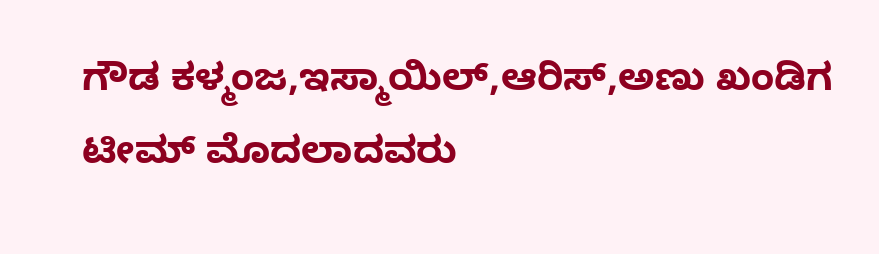ಗೌಡ ಕಳ್ಮಂಜ,ಇಸ್ಮಾಯಿಲ್,ಆರಿಸ್,ಅಣು ಖಂಡಿಗ ಟೀಮ್ ಮೊದಲಾದವರು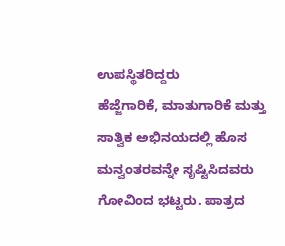ಉಪಸ್ಥಿತರಿದ್ದರು
ಹೆಜ್ಜೆಗಾರಿಕೆ, ಮಾತುಗಾರಿಕೆ ಮತ್ತು ಸಾತ್ವಿಕ ಅಭಿನಯದಲ್ಲಿ ಹೊಸ ಮನ್ವಂತರವನ್ನೇ ಸೃಷ್ಟಿಸಿದವರು ಗೋವಿಂದ ಭಟ್ಟರು. ಪಾತ್ರದ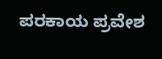ಪರಕಾಯ ಪ್ರವೇಶ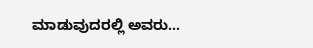ಮಾಡುವುದರಲ್ಲಿ ಅವರು…